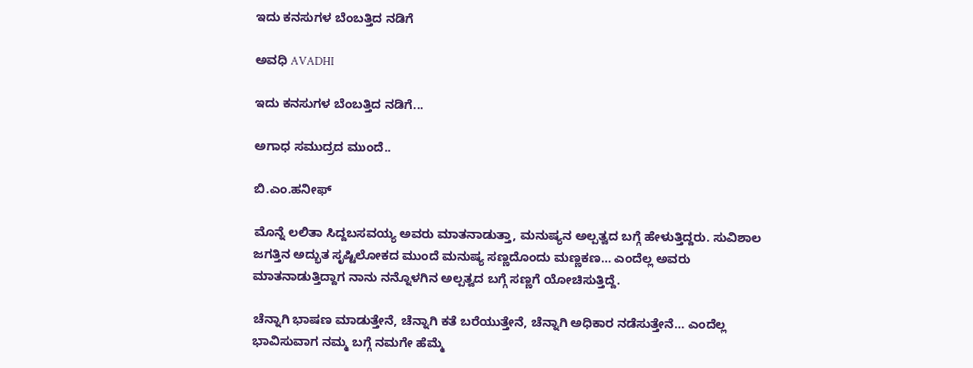ಇದು ಕನಸುಗಳ ಬೆಂಬತ್ತಿದ ನಡಿಗೆ‍

ಅವಧಿ AVADHI

ಇದು ಕನಸುಗಳ ಬೆಂಬತ್ತಿದ ನಡಿಗೆ...

ಅಗಾಧ ಸಮುದ್ರದ ಮುಂದೆ..

ಬಿ.ಎಂ.ಹನೀಫ್

ಮೊನ್ನೆ ಲಲಿತಾ ಸಿದ್ದಬಸವಯ್ಯ ಅವರು ಮಾತನಾಡುತ್ತಾ, ಮನುಷ್ಯನ ಅಲ್ಪತ್ವದ ಬಗ್ಗೆ ಹೇಳುತ್ತಿದ್ದರು. ಸುವಿಶಾಲ ಜಗತ್ತಿನ ಅದ್ಭುತ ಸೃಷ್ಟಿಲೋಕದ ಮುಂದೆ ಮನುಷ್ಯ ಸಣ್ಣದೊಂದು ಮಣ್ಣಕಣ… ಎಂದೆಲ್ಲ ಅವರು ಮಾತನಾಡುತ್ತಿದ್ದಾಗ ನಾನು ನನ್ನೊಳಗಿನ ಅಲ್ಪತ್ವದ ಬಗ್ಗೆ ಸಣ್ಣಗೆ ಯೋಚಿಸುತ್ತಿದ್ದೆ.

ಚೆನ್ನಾಗಿ ಭಾಷಣ ಮಾಡುತ್ತೇನೆ, ಚೆನ್ನಾಗಿ ಕತೆ ಬರೆಯುತ್ತೇನೆ, ಚೆನ್ನಾಗಿ ಅಧಿಕಾರ ನಡೆಸುತ್ತೇನೆ… ಎಂದೆಲ್ಲ ಭಾವಿಸುವಾಗ ನಮ್ಮ ಬಗ್ಗೆ ನಮಗೇ ಹೆಮ್ಮೆ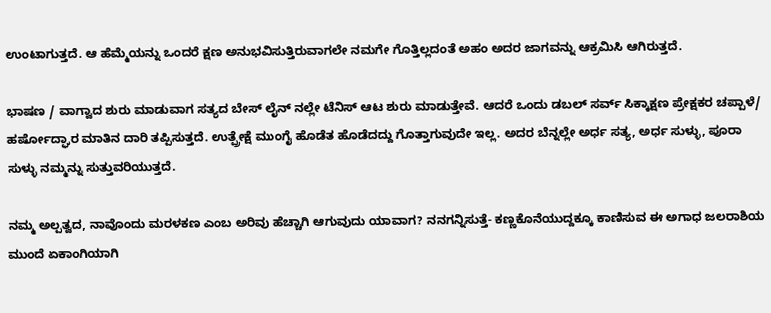ಉಂಟಾಗುತ್ತದೆ. ಆ ಹೆಮ್ಮೆಯನ್ನು ಒಂದರೆ ಕ್ಷಣ ಅನುಭವಿಸುತ್ತಿರುವಾಗಲೇ ನಮಗೇ ಗೊತ್ತಿಲ್ಲದಂತೆ ಅಹಂ ಅದರ ಜಾಗವನ್ನು ಆಕ್ರಮಿಸಿ ಆಗಿರುತ್ತದೆ.

ಭಾಷಣ / ವಾಗ್ವಾದ ಶುರು ಮಾಡುವಾಗ ಸತ್ಯದ ಬೇಸ್ ಲೈನ್ ನಲ್ಲೇ ಟೆನಿಸ್ ಆಟ ಶುರು ಮಾಡುತ್ತೇವೆ. ಆದರೆ ಒಂದು ಡಬಲ್ ಸರ್ವ್ ಸಿಕ್ಕಾಕ್ಷಣ ಪ್ರೇಕ್ಷಕರ ಚಪ್ಪಾಳೆ/ ಹರ್ಷೋದ್ಘಾರ ಮಾತಿನ ದಾರಿ ತಪ್ಪಿಸುತ್ತದೆ. ಉತ್ಪ್ರೇಕ್ಷೆ ಮುಂಗೈ ಹೊಡೆತ ಹೊಡೆದದ್ದು ಗೊತ್ತಾಗುವುದೇ ಇಲ್ಲ. ಅದರ ಬೆನ್ನಲ್ಲೇ ಅರ್ಧ ಸತ್ಯ, ಅರ್ಧ ಸುಳ್ಳು, ಪೂರಾ ಸುಳ್ಳು ನಮ್ಮನ್ನು ಸುತ್ತುವರಿಯುತ್ತದೆ.

ನಮ್ಮ ಅಲ್ಪತ್ವದ, ನಾವೊಂದು ಮರಳಕಣ ಎಂಬ ಅರಿವು ಹೆಚ್ಚಾಗಿ ಆಗುವುದು ಯಾವಾಗ? ನನಗನ್ನಿಸುತ್ತೆ- ಕಣ್ಣಕೊನೆಯುದ್ದಕ್ಕೂ ಕಾಣಿಸುವ ಈ ಅಗಾಧ ಜಲರಾಶಿಯ ಮುಂದೆ ಏಕಾಂಗಿಯಾಗಿ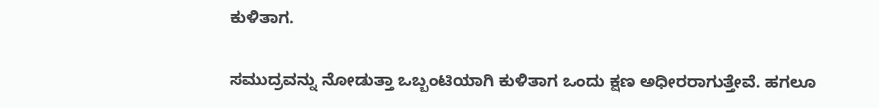ಕುಳಿತಾಗ.

ಸಮುದ್ರವನ್ನು ನೋಡುತ್ತಾ ಒಬ್ಬಂಟಿಯಾಗಿ ಕುಳಿತಾಗ ಒಂದು ಕ್ಷಣ ಅಧೀರರಾಗುತ್ತೇವೆ. ಹಗಲೂ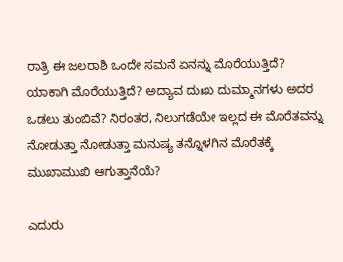ರಾತ್ರಿ ಈ ಜಲರಾಶಿ ಒಂದೇ ಸಮನೆ ಏನನ್ನು ಮೊರೆಯುತ್ತಿದೆ? ಯಾಕಾಗಿ ಮೊರೆಯುತ್ತಿದೆ? ಅದ್ಯಾವ ದುಃಖ ದುಮ್ಮಾನಗಳು ಅದರ ಒಡಲು ತುಂಬಿವೆ? ನಿರಂತರ, ನಿಲುಗಡೆಯೇ ಇಲ್ಲದ ಈ ಮೊರೆತವನ್ನು ನೋಡುತ್ತಾ ನೋಡುತ್ತಾ ಮನುಷ್ಯ ತನ್ನೊಳಗಿನ ಮೊರೆತಕ್ಕೆ ಮುಖಾಮುಖಿ ಆಗುತ್ತಾನೆಯೆ?

ಎದುರು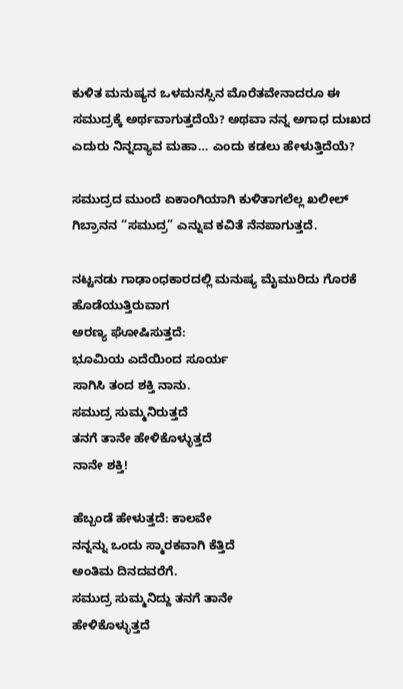ಕುಳಿತ ಮನುಷ್ಯನ ಒಳಮನಸ್ಸಿನ ಮೊರೆತವೇನಾದರೂ ಈ ಸಮುದ್ರಕ್ಕೆ ಅರ್ಥವಾಗುತ್ತದೆಯೆ? ಅಥವಾ ನನ್ನ ಅಗಾಧ ದುಃಖದ ಎದುರು ನಿನ್ನದ್ಯಾವ ಮಹಾ… ಎಂದು ಕಡಲು ಹೇಳುತ್ತಿದೆಯೆ?

ಸಮುದ್ರದ ಮುಂದೆ ಏಕಾಂಗಿಯಾಗಿ ಕುಳಿತಾಗಲೆಲ್ಲ ಖಲೀಲ್ ಗಿಬ್ರಾನನ “ಸಮುದ್ರ” ಎನ್ನುವ ಕವಿತೆ ನೆನಪಾಗುತ್ತದೆ.

ನಟ್ಟನಡು ಗಾಢಾಂಧಕಾರದಲ್ಲಿ ಮನುಷ್ಯ ಮೈಮುರಿದು ಗೊರಕೆ ಹೊಡೆಯುತ್ತಿರುವಾಗ
ಅರಣ್ಯ ಘೋಷಿಸುತ್ತದೆ:
ಭೂಮಿಯ ಎದೆಯಿಂದ ಸೂರ್ಯ
ಸಾಗಿಸಿ ತಂದ ಶಕ್ತಿ ನಾನು.
ಸಮುದ್ರ ಸುಮ್ಮನಿರುತ್ತದೆ
ತನಗೆ ತಾನೇ ಹೇಳಿಕೊಳ್ಳುತ್ತದೆ
ನಾನೇ ಶಕ್ತಿ!

ಹೆಬ್ಬಂಡೆ ಹೇಳುತ್ತದೆ: ಕಾಲವೇ
ನನ್ನನ್ನು ಒಂದು ಸ್ಮಾರಕವಾಗಿ ಕೆತ್ತಿದೆ
ಅಂತಿಮ ದಿನದವರೆಗೆ.
ಸಮುದ್ರ ಸುಮ್ಮನಿದ್ದು ತನಗೆ ತಾನೇ
ಹೇಳಿಕೊಳ್ಳುತ್ತದೆ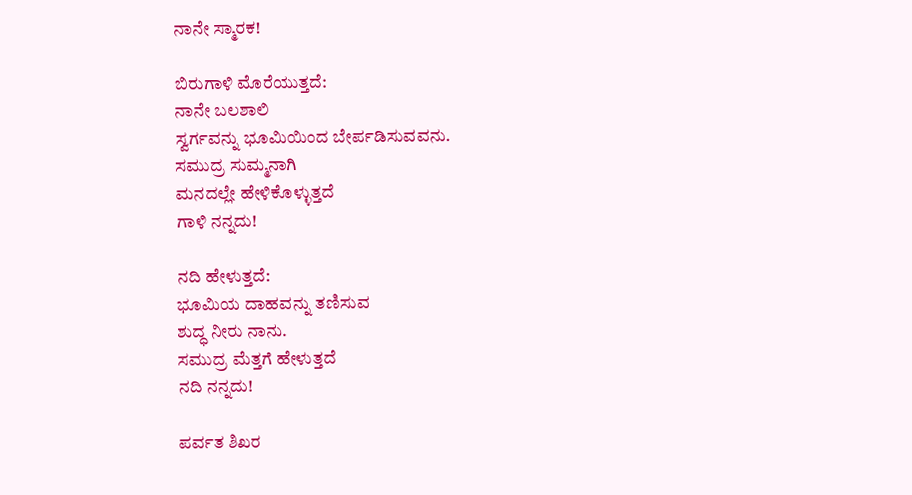ನಾನೇ ಸ್ಮಾರಕ!

ಬಿರುಗಾಳಿ ಮೊರೆಯುತ್ತದೆ:
ನಾನೇ ಬಲಶಾಲಿ
ಸ್ವರ್ಗವನ್ನು ಭೂಮಿಯಿಂದ ಬೇರ್ಪಡಿಸುವವನು.
ಸಮುದ್ರ ಸುಮ್ಮನಾಗಿ
ಮನದಲ್ಲೇ ಹೇಳಿಕೊಳ್ಳುತ್ತದೆ
ಗಾಳಿ ನನ್ನದು!

ನದಿ ಹೇಳುತ್ತದೆ:
ಭೂಮಿಯ ದಾಹವನ್ನು ತಣಿಸುವ
ಶುದ್ಧ ನೀರು ನಾನು.
ಸಮುದ್ರ ಮೆತ್ತಗೆ ಹೇಳುತ್ತದೆ
ನದಿ ನನ್ನದು!

ಪರ್ವತ ಶಿಖರ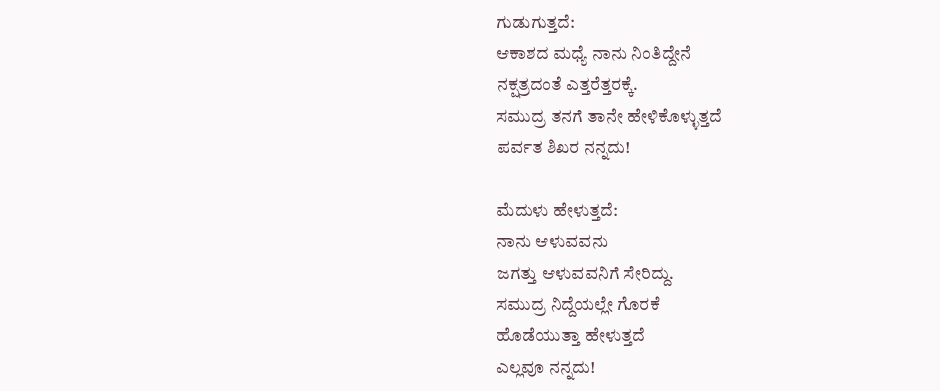ಗುಡುಗುತ್ತದೆ:
ಆಕಾಶದ ಮಧ್ಯೆ ನಾನು ನಿಂತಿದ್ದೇನೆ
ನಕ್ಷತ್ರದಂತೆ ಎತ್ತರೆತ್ತರಕ್ಕೆ.
ಸಮುದ್ರ ತನಗೆ ತಾನೇ ಹೇಳಿಕೊಳ್ಳುತ್ತದೆ
ಪರ್ವತ ಶಿಖರ ನನ್ನದು!

ಮೆದುಳು ಹೇಳುತ್ತದೆ:
ನಾನು ಆಳುವವನು
ಜಗತ್ತು ಆಳುವವನಿಗೆ ಸೇರಿದ್ದು.
ಸಮುದ್ರ ನಿದ್ದೆಯಲ್ಲೇ ಗೊರಕೆ
ಹೊಡೆಯುತ್ತಾ ಹೇಳುತ್ತದೆ
ಎಲ್ಲವೂ ನನ್ನದು!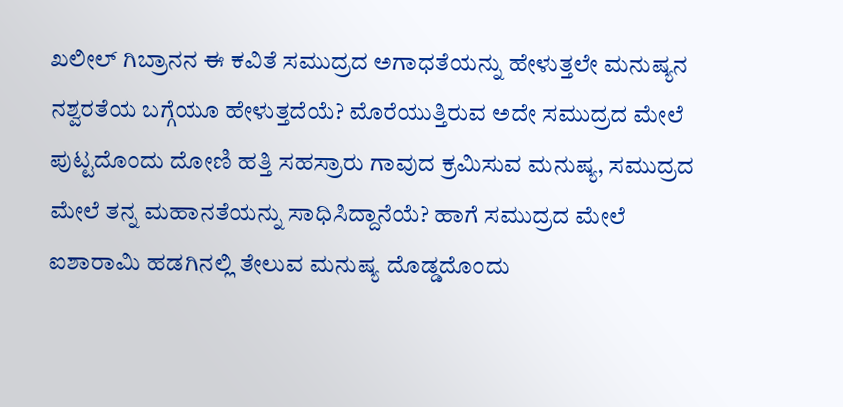ಖಲೀಲ್ ಗಿಬ್ರಾನನ ಈ ಕವಿತೆ ಸಮುದ್ರದ ಅಗಾಧತೆಯನ್ನು ಹೇಳುತ್ತಲೇ ಮನುಷ್ಯನ ನಶ್ವರತೆಯ ಬಗ್ಗೆಯೂ ಹೇಳುತ್ತದೆಯೆ? ಮೊರೆಯುತ್ತಿರುವ ಅದೇ ಸಮುದ್ರದ ಮೇಲೆ ಪುಟ್ಟದೊಂದು ದೋಣಿ ಹತ್ತಿ ಸಹಸ್ರಾರು ಗಾವುದ ಕ್ರಮಿಸುವ ಮನುಷ್ಯ, ಸಮುದ್ರದ ಮೇಲೆ ತನ್ನ ಮಹಾನತೆಯನ್ನು ಸಾಧಿಸಿದ್ದಾನೆಯೆ? ಹಾಗೆ ಸಮುದ್ರದ ಮೇಲೆ ಐಶಾರಾಮಿ ಹಡಗಿನಲ್ಲಿ ತೇಲುವ ಮನುಷ್ಯ ದೊಡ್ಡದೊಂದು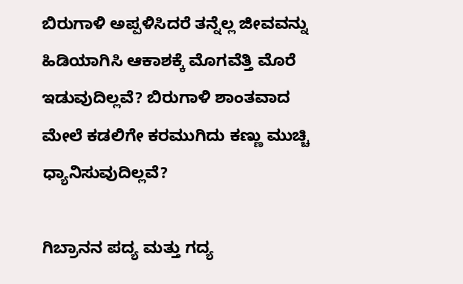ಬಿರುಗಾಳಿ ಅಪ್ಪಳಿಸಿದರೆ ತನ್ನೆಲ್ಲ ಜೀವವನ್ನು ಹಿಡಿಯಾಗಿಸಿ ಆಕಾಶಕ್ಕೆ ಮೊಗವೆತ್ತಿ ಮೊರೆ ಇಡುವುದಿಲ್ಲವೆ? ಬಿರುಗಾಳಿ ಶಾಂತವಾದ ಮೇಲೆ ಕಡಲಿಗೇ ಕರಮುಗಿದು ಕಣ್ಣು ಮುಚ್ಚಿ ಧ್ಯಾನಿಸುವುದಿಲ್ಲವೆ?

ಗಿಬ್ರಾನನ ಪದ್ಯ ಮತ್ತು ಗದ್ಯ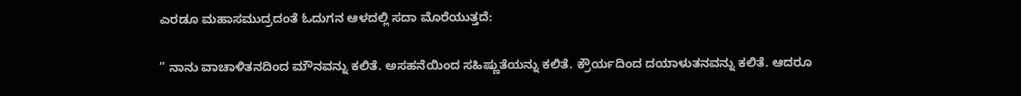ಎರಡೂ ಮಹಾಸಮುದ್ರದಂತೆ ಓದುಗನ ಆಳದಲ್ಲಿ ಸದಾ ಮೊರೆಯುತ್ತದೆ:

” ನಾನು ವಾಚಾಳಿತನದಿಂದ ಮೌನವನ್ನು ಕಲಿತೆ. ಅಸಹನೆಯಿಂದ ಸಹಿಷ್ಣುತೆಯನ್ನು ಕಲಿತೆ. ಕ್ರೌರ್ಯದಿಂದ ದಯಾಳುತನವನ್ನು ಕಲಿತೆ. ಆದರೂ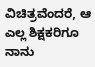ವಿಚಿತ್ರವೆಂದರೆ, ಆ ಎಲ್ಲ ಶಿಕ್ಷಕರಿಗೂ ನಾನು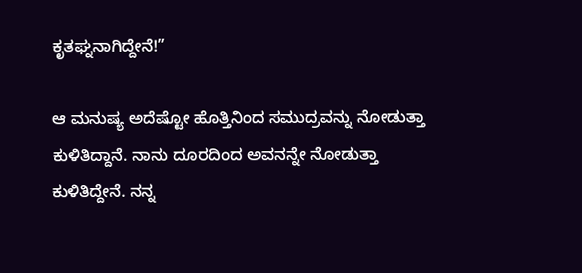ಕೃತಘ್ನನಾಗಿದ್ದೇನೆ!”

ಆ ಮನುಷ್ಯ ಅದೆಷ್ಟೋ ಹೊತ್ತಿನಿಂದ ಸಮುದ್ರವನ್ನು ನೋಡುತ್ತಾ ಕುಳಿತಿದ್ದಾನೆ. ನಾನು ದೂರದಿಂದ ಅವನನ್ನೇ ನೋಡುತ್ತಾ ಕುಳಿತಿದ್ದೇನೆ. ನನ್ನ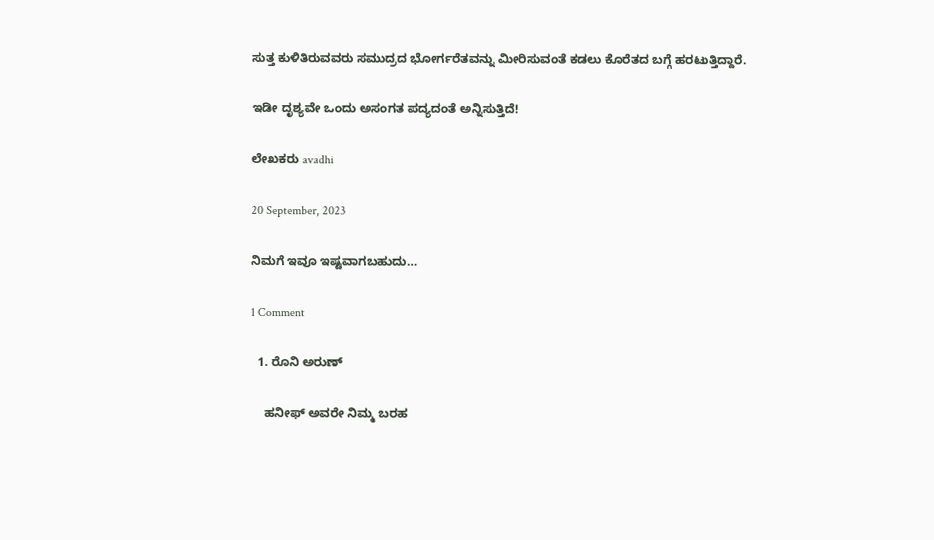ಸುತ್ತ ಕುಳಿತಿರುವವರು ಸಮುದ್ರದ ಭೋರ್ಗರೆತವನ್ನು ಮೀರಿಸುವಂತೆ ಕಡಲು ಕೊರೆತದ ಬಗ್ಗೆ ಹರಟುತ್ತಿದ್ದಾರೆ.

ಇಡೀ ದೃಶ್ಯವೇ ಒಂದು ಅಸಂಗತ ಪದ್ಯದಂತೆ ಅನ್ನಿಸುತ್ತಿದೆ!

ಲೇಖಕರು avadhi

20 September, 2023

ನಿಮಗೆ ಇವೂ ಇಷ್ಟವಾಗಬಹುದು…

1 Comment

  1. ರೊನಿ ಅರುಣ್

    ಹನೀಫ್‌ ಅವರೇ ನಿಮ್ಮ ಬರಹ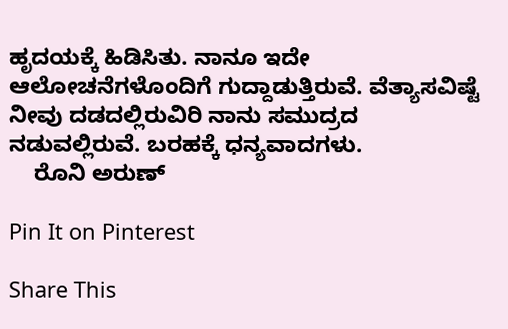ಹೃದಯಕ್ಕೆ ಹಿಡಿಸಿತು. ನಾನೂ ಇದೇ ಆಲೋಚನೆಗಳೊಂದಿಗೆ ಗುದ್ದಾಡುತ್ತಿರುವೆ. ವೆತ್ಯಾಸವಿಷ್ಟೆ ನೀವು ದಡದಲ್ಲಿರುವಿರಿ ನಾನು ಸಮುದ್ರದ ನಡುವಲ್ಲಿರುವೆ. ಬರಹಕ್ಕೆ ಧನ್ಯವಾದಗಳು.
    ರೊನಿ ಅರುಣ್

Pin It on Pinterest

Share This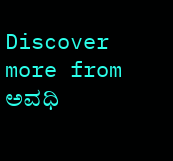Discover more from ಅವಧಿ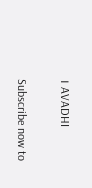। AVADHI

Subscribe now to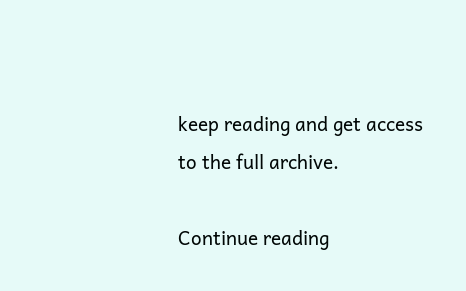keep reading and get access to the full archive.

Continue reading